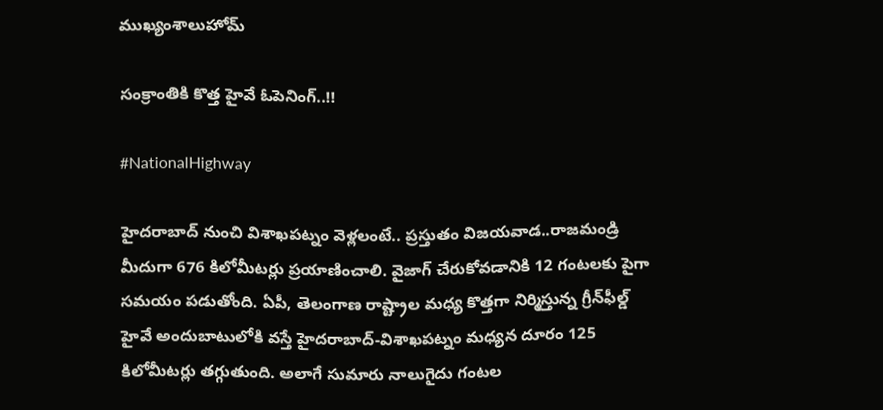ముఖ్యంశాలుహోమ్

సంక్రాంతికి కొత్త హైవే ఓపెనింగ్‌..!!

#NationalHighway

హైదరాబాద్‌ నుంచి విశాఖపట్నం వెళ్లలంటే.. ప్రస్తుతం విజయవాడ..రాజమండ్రి మీదుగా 676 కిలోమీటర్లు ప్రయాణించాలి. వైజాగ్‌ చేరుకోవడానికి 12 గంటలకు పైగా సమయం పడుతోంది. ఏపీ, తెలంగాణ రాష్ట్రాల మధ్య కొత్తగా నిర్మిస్తున్న గ్రీన్‌ఫీల్డ్‌ హైవే అందుబాటులోకి వస్తే హైదరాబాద్‌-విశాఖపట్నం మధ్యన దూరం 125 కిలోమీటర్లు తగ్గుతుంది. అలాగే సుమారు నాలుగైదు గంటల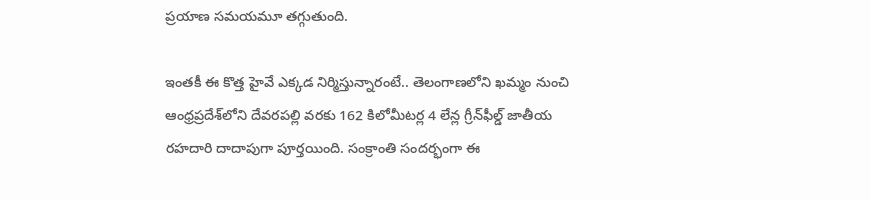ప్రయాణ సమయమూ తగ్గుతుంది.

ఇంతకీ ఈ కొత్త హైవే ఎక్కడ నిర్మిస్తున్నారంటే.. తెలంగాణలోని ఖమ్మం నుంచి ఆంధ్రప్రదేశ్‌లోని దేవరపల్లి వరకు 162 కిలోమీటర్ల 4 లేన్ల గ్రీన్‌ఫీల్డ్‌ జాతీయ రహదారి దాదాపుగా పూర్తయింది. సంక్రాంతి సందర్భంగా ఈ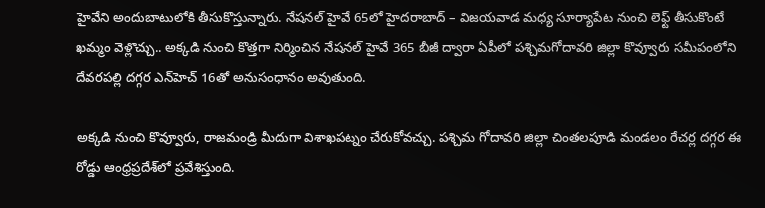హైవేని అందుబాటులోకి తీసుకొస్తున్నారు. నేషనల్‌ హైవే 65లో హైదరాబాద్‌ – విజయవాడ మధ్య సూర్యాపేట నుంచి లెఫ్ట్‌ తీసుకొంటే ఖమ్మం వెళ్లొచ్చు.. అక్కడి నుంచి కొత్తగా నిర్మించిన నేషనల్‌ హైవే 365 బీజీ ద్వారా ఏపీలో పశ్చిమగోదావరి జిల్లా కొవ్వూరు సమీపంలోని దేవరపల్లి దగ్గర ఎన్‌హెచ్‌ 16తో అనుసంధానం అవుతుంది.

అక్కడి నుంచి కొవ్వూరు, రాజమండ్రి మీదుగా విశాఖపట్నం చేరుకోవచ్చు. పశ్చిమ గోదావరి జిల్లా చింతలపూడి మండలం రేచర్ల దగ్గర ఈ రోడ్డు ఆంధ్రప్రదేశ్‌లో ప్రవేశిస్తుంది.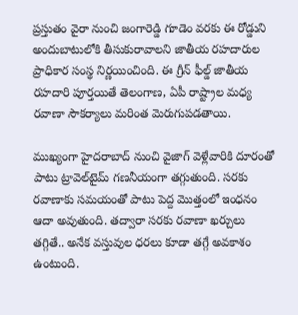ప్రస్తుతం వైరా నుంచి జంగారెడ్డి గూడెం వరకు ఈ రోడ్డుని అందుబాటులోకి తీసుకురావాలని జాతీయ రహదారుల ప్రాధికార సంస్థ నిర్ణయించింది. ఈ గ్రీన్‌ ఫీల్డ్‌ జాతీయ రహదారి పూర్తయితే తెలంగాణ, ఏపీ రాష్ట్రాల మధ్య రవాణా సౌకర్యాలు మరింత మెరుగుపడతాయి.

ముఖ్యంగా హైదరాబాద్‌ నుంచి వైజాగ్‌ వెళ్లేవారికి దూరంతో పాటు ట్రావెల్‌టైమ్‌ గణనీయంగా తగ్గుతుంది. సరకు రవాణాకు సమయంతో పాటు పెద్ద మొత్తంలో ఇంధనం ఆదా అవుతుంది. తద్వారా సరకు రవాణా ఖర్చులు తగ్గితే.. అనేక వస్తువుల ధరలు కూడా తగ్గే అవకాశం ఉంటుంది.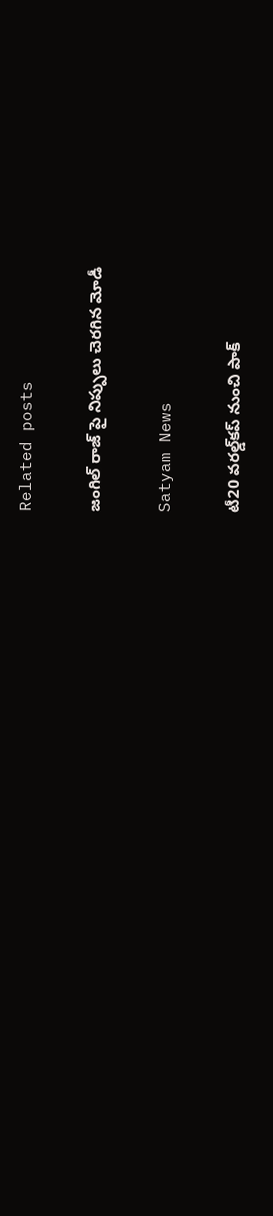Related posts

జంగిల్ రాజ్ పై నిప్పులు చెరగిన మోడీ

Satyam News

టీ20 వరల్డ్‌కప్ నుంచి పాక్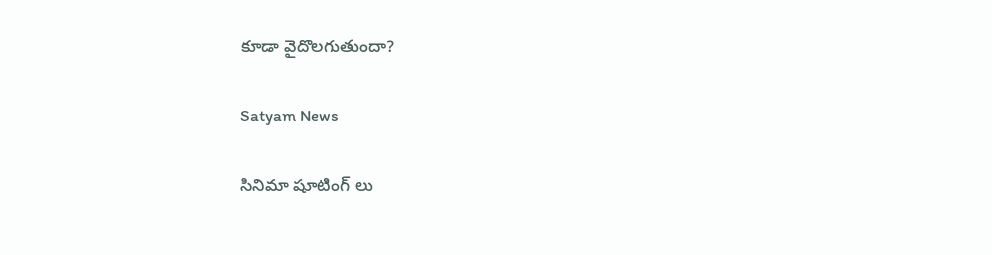కూడా వైదొలగుతుందా?

Satyam News

సినిమా షూటింగ్ లు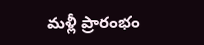మళ్లీ ప్రారంభం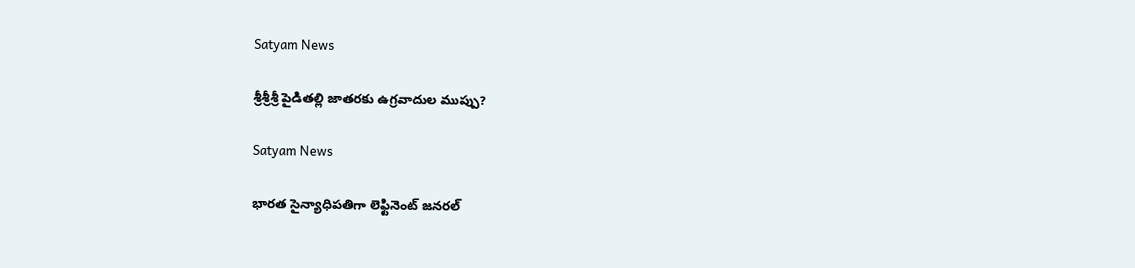Satyam News

శ్రీశ్రీశ్రీ పైడిత‌ల్లి జాత‌ర‌కు ఉగ్రవాదుల ముప్పు?

Satyam News

భారత సైన్యాధిపతిగా లెఫ్టినెంట్ జనరల్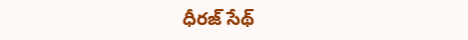ధీరజ్ సేథ్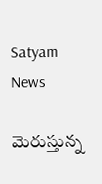Satyam News

మెరుస్తున్న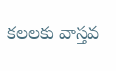కలలకు వాస్తవ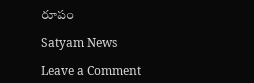రూపం

Satyam News

Leave a Comment